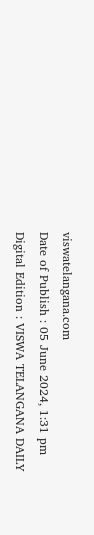viswatelangana.com
Date of Publish : 05 June 2024, 1:31 pm Digital Edition : VISWA TELANGANA DAILY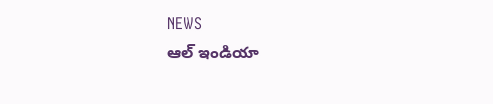NEWS
ఆల్ ఇండియా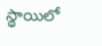స్థాయిలో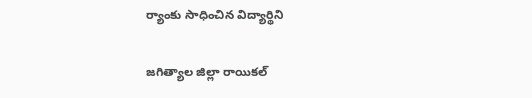ర్యాంకు సాధించిన విద్యార్థిని

జగిత్యాల జిల్లా రాయికల్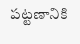పట్టణానికి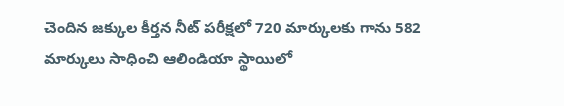చెందిన జక్కుల కీర్తన నీట్ పరీక్షలో 720 మార్కులకు గాను 582 మార్కులు సాధించి ఆలిండియా స్థాయిలో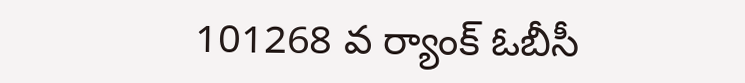101268 వ ర్యాంక్ ఓబీసీ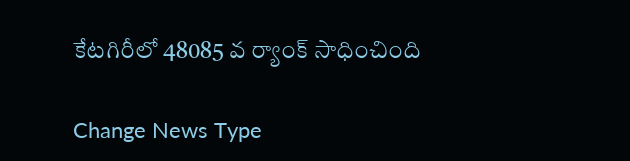కేటగిరీలో 48085 వ ర్యాంక్ సాధించింది

Change News Type